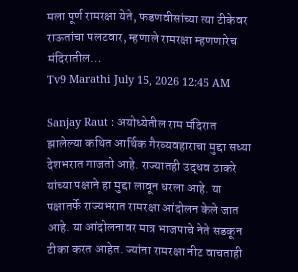मला पूर्ण रामरक्षा येते, फडणवीसांच्या त्या टीकेवर राऊतांचा पलटवार, म्हणाले रामरक्षा म्हणणारेच मंदिरातील…
Tv9 Marathi July 15, 2026 12:45 AM

Sanjay Raut : अयोध्येतील राम मंदिरात झालेल्या कथित आर्थिक गैरव्यवहाराचा मुद्दा सध्या देशभरात गाजतो आहे. राज्यातही उद्धव ठाकरे यांच्या पक्षाने हा मुद्दा लावून धरला आहे. या पक्षातर्फे राज्यभरात रामरक्षा आंदोलन केले जात आहे. या आंदोलनावर मात्र भाजपाचे नेते सडकून टीका करत आहेत. ज्यांना रामरक्षा नीट वाचताही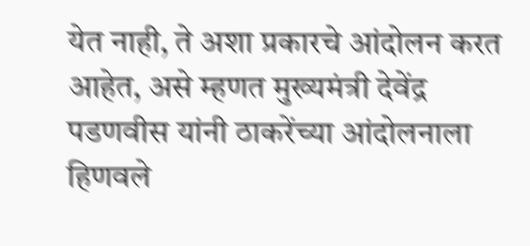येत नाही, ते अशा प्रकारचे आंदोलन करत आहेत, असे म्हणत मुख्यमंत्री देवेंद्र पडणवीस यांनी ठाकरेंच्या आंदोलनाला हिणवले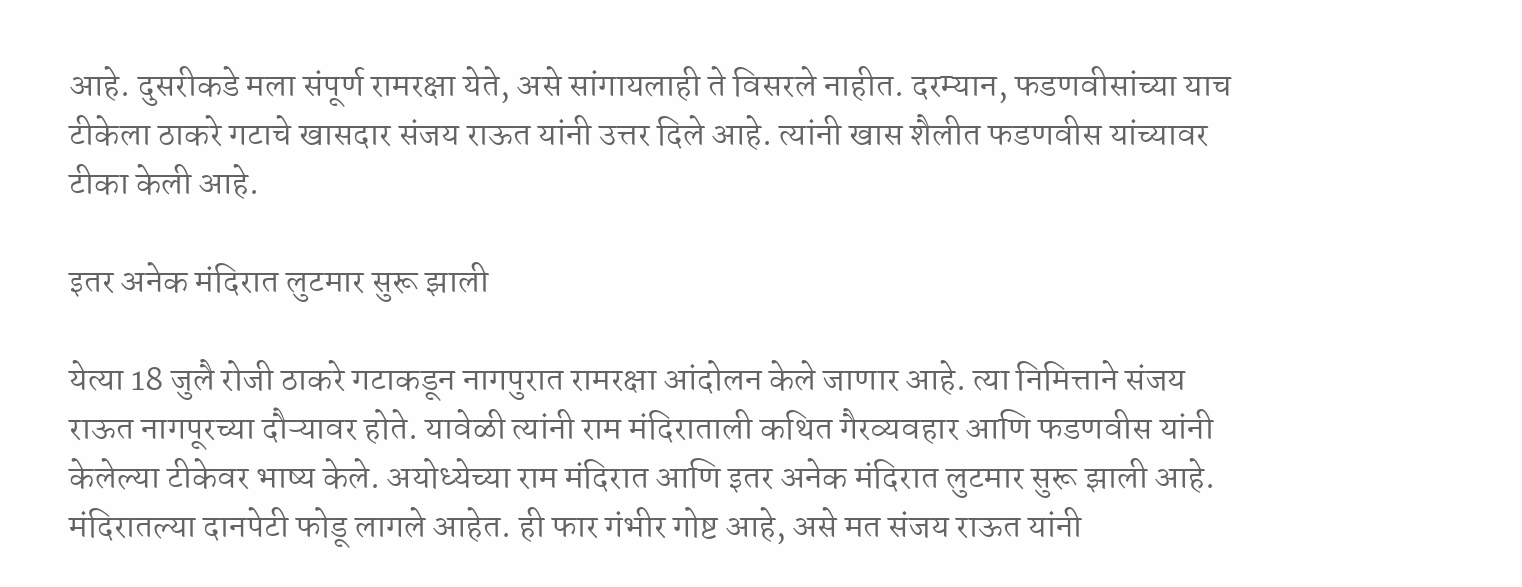आहे. दुसरीकडे मला संपूर्ण रामरक्षा येते, असे सांगायलाही ते विसरले नाहीत. दरम्यान, फडणवीसांच्या याच टीकेला ठाकरे गटाचे खासदार संजय राऊत यांनी उत्तर दिले आहे. त्यांनी खास शैलीत फडणवीस यांच्यावर टीका केली आहे.

इतर अनेक मंदिरात लुटमार सुरू झाली

येत्या 18 जुलै रोजी ठाकरे गटाकडून नागपुरात रामरक्षा आंदोलन केले जाणार आहे. त्या निमित्ताने संजय राऊत नागपूरच्या दौऱ्यावर होते. यावेळी त्यांनी राम मंदिराताली कथित गैरव्यवहार आणि फडणवीस यांनी केलेल्या टीकेवर भाष्य केले. अयोध्येच्या राम मंदिरात आणि इतर अनेक मंदिरात लुटमार सुरू झाली आहे. मंदिरातल्या दानपेटी फोडू लागले आहेत. ही फार गंभीर गोष्ट आहे, असे मत संजय राऊत यांनी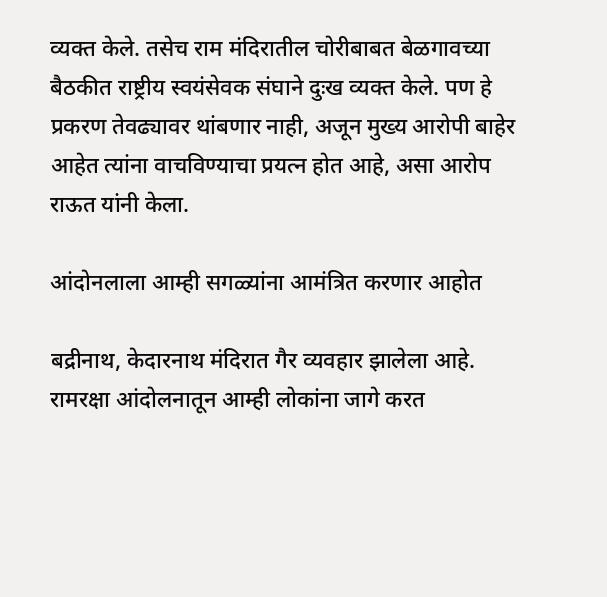व्यक्त केले. तसेच राम मंदिरातील चोरीबाबत बेळगावच्या बैठकीत राष्ट्रीय स्वयंसेवक संघाने दुःख व्यक्त केले. पण हे प्रकरण तेवढ्यावर थांबणार नाही, अजून मुख्य आरोपी बाहेर आहेत त्यांना वाचविण्याचा प्रयत्न होत आहे, असा आरोप राऊत यांनी केला.

आंदोनलाला आम्ही सगळ्यांना आमंत्रित करणार आहोत

बद्रीनाथ, केदारनाथ मंदिरात गैर व्यवहार झालेला आहे. रामरक्षा आंदोलनातून आम्ही लोकांना जागे करत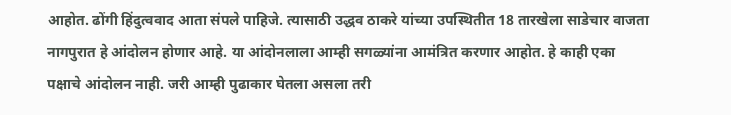आहोत. ढोंगी हिंदुत्ववाद आता संपले पाहिजे. त्यासाठी उद्धव ठाकरे यांच्या उपस्थितीत 18 तारखेला साडेचार वाजता नागपुरात हे आंदोलन होणार आहे. या आंदोनलाला आम्ही सगळ्यांना आमंत्रित करणार आहोत. हे काही एका पक्षाचे आंदोलन नाही. जरी आम्ही पुढाकार घेतला असला तरी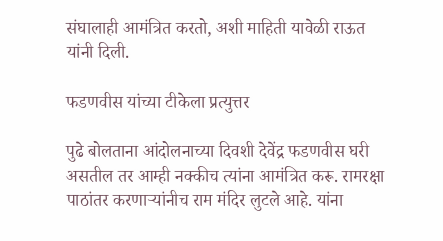संघालाही आमंत्रित करतो, अशी माहिती यावेळी राऊत यांनी दिली.

फडणवीस यांच्या टीकेला प्रत्युत्तर

पुढे बोलताना आंदोलनाच्या दिवशी देवेंद्र फडणवीस घरी असतील तर आम्ही नक्कीच त्यांना आमंत्रित करू. रामरक्षा पाठांतर करणाऱ्यांनीच राम मंदिर लुटले आहे. यांना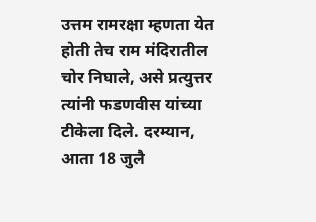उत्तम रामरक्षा म्हणता येत होती तेच राम मंदिरातील चोर निघाले, असे प्रत्युत्तर त्यांनी फडणवीस यांच्या टीकेला दिले. दरम्यान, आता 18 जुलै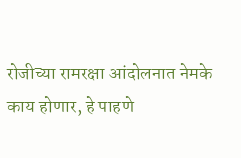रोजीच्या रामरक्षा आंदोलनात नेमके काय होणार, हे पाहणे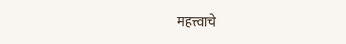महत्त्वाचे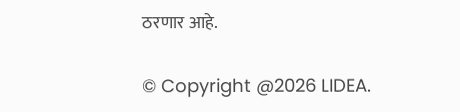ठरणार आहे.

© Copyright @2026 LIDEA.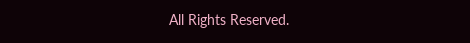All Rights Reserved.